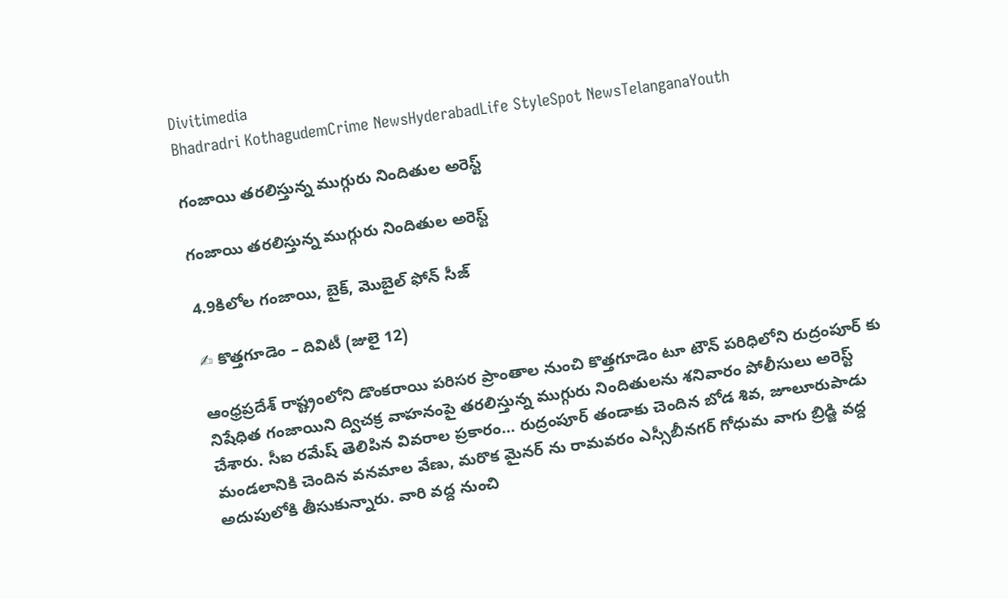Divitimedia
Bhadradri KothagudemCrime NewsHyderabadLife StyleSpot NewsTelanganaYouth

గంజాయి తరలిస్తున్న ముగ్గురు నిందితుల అరెస్ట్

గంజాయి తరలిస్తున్న ముగ్గురు నిందితుల అరెస్ట్

4.9కిలోల గంజాయి, బైక్, మొబైల్ ఫోన్ సీజ్

✍ కొత్తగూడెం – దివిటీ (జులై 12)

ఆంధ్రప్రదేశ్ రాష్ట్రంలోని డొంకరాయి పరిసర ప్రాంతాల నుంచి కొత్తగూడెం టూ టౌన్ పరిధిలోని రుద్రంపూర్ కు నిషేధిత గంజాయిని ద్విచక్ర వాహనంపై తరలిస్తున్న ముగ్గురు నిందితులను శనివారం పోలీసులు అరెస్ట్ చేశారు. సీఐ రమేష్ తెలిపిన వివరాల ప్రకారం… రుద్రంపూర్ తండాకు చెందిన బోడ శివ, జూలూరుపాడు మండలానికి చెందిన వనమాల వేణు, మరొక మైనర్ ను రామవరం ఎస్సీబీనగర్ గోధుమ వాగు బ్రిడ్జి వద్ద అదుపులోకి తీసుకున్నారు. వారి వద్ద నుంచి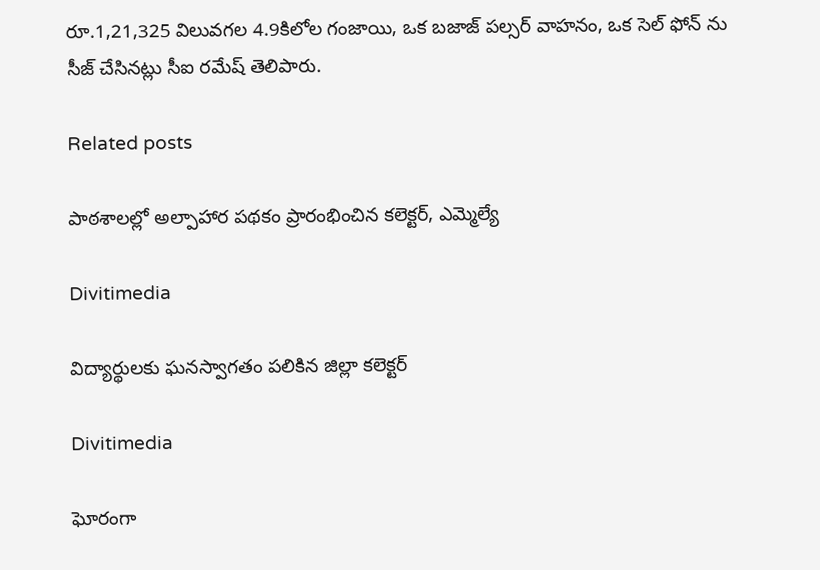రూ.1,21,325 విలువగల 4.9కిలోల గంజాయి, ఒక బజాజ్ పల్సర్ వాహనం, ఒక సెల్ ఫోన్ ను సీజ్ చేసినట్లు సీఐ రమేష్ తెలిపారు.

Related posts

పాఠశాలల్లో అల్పాహార పథకం ప్రారంభించిన కలెక్టర్, ఎమ్మెల్యే

Divitimedia

విద్యార్థులకు ఘనస్వాగతం పలికిన జిల్లా కలెక్టర్

Divitimedia

ఘోరంగా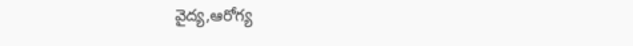వైద్య,ఆరోగ్య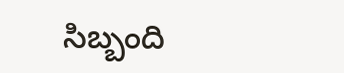సిబ్బంది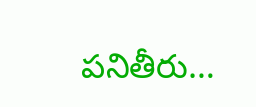పనితీరు…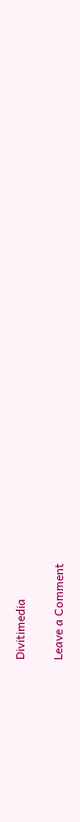Divitimedia

Leave a Comment